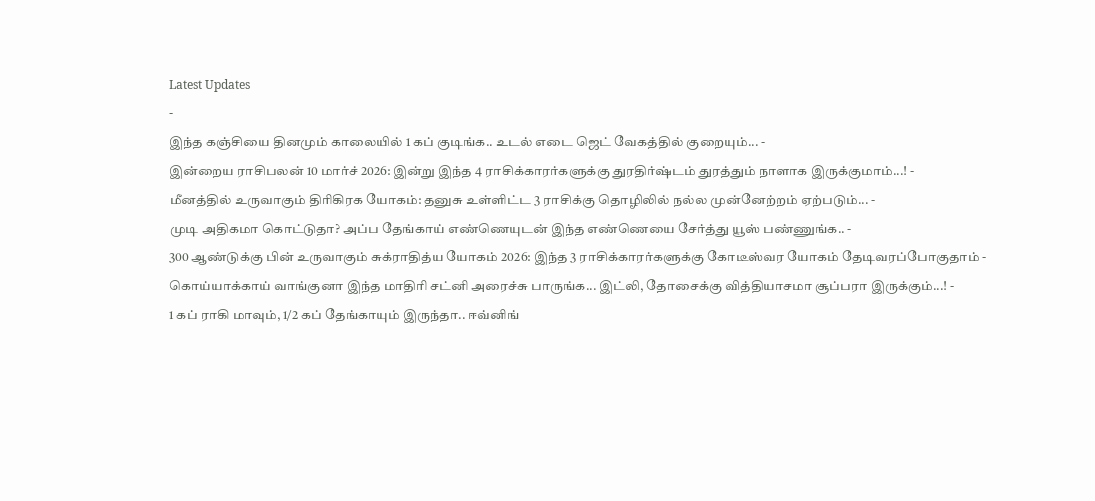Latest Updates
-
இந்த கஞ்சியை தினமும் காலையில் 1 கப் குடிங்க.. உடல் எடை ஜெட் வேகத்தில் குறையும்... -
இன்றைய ராசிபலன் 10 மார்ச் 2026: இன்று இந்த 4 ராசிக்காரர்களுக்கு துரதிர்ஷ்டம் துரத்தும் நாளாக இருக்குமாம்...! -
மீனத்தில் உருவாகும் திரிகிரக யோகம்: தனுசு உள்ளிட்ட 3 ராசிக்கு தொழிலில் நல்ல முன்னேற்றம் ஏற்படும்... -
முடி அதிகமா கொட்டுதா? அப்ப தேங்காய் எண்ணெயுடன் இந்த எண்ணெயை சேர்த்து யூஸ் பண்ணுங்க.. -
300 ஆண்டுக்கு பின் உருவாகும் சுக்ராதித்ய யோகம் 2026: இந்த 3 ராசிக்காரர்களுக்கு கோடீஸ்வர யோகம் தேடிவரப்போகுதாம் -
கொய்யாக்காய் வாங்குனா இந்த மாதிரி சட்னி அரைச்சு பாருங்க... இட்லி, தோசைக்கு வித்தியாசமா சூப்பரா இருக்கும்...! -
1 கப் ராகி மாவும், 1/2 கப் தேங்காயும் இருந்தா.. ஈவ்னிங்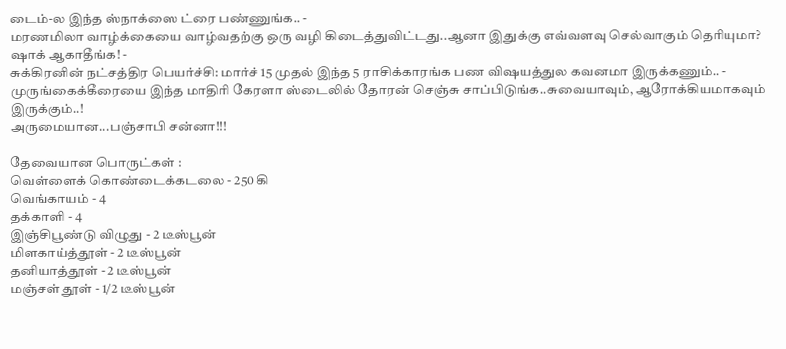டைம்-ல இந்த ஸ்நாக்ஸை ட்ரை பண்ணுங்க.. -
மரணமிலா வாழ்க்கையை வாழ்வதற்கு ஒரு வழி கிடைத்துவிட்டது..ஆனா இதுக்கு எவ்வளவு செல்வாகும் தெரியுமா? ஷாக் ஆகாதீங்க! -
சுக்கிரனின் நட்சத்திர பெயர்ச்சி: மார்ச் 15 முதல் இந்த 5 ராசிக்காரங்க பண விஷயத்துல கவனமா இருக்கணும்.. -
முருங்கைக்கீரையை இந்த மாதிரி கேரளா ஸ்டைலில் தோரன் செஞ்சு சாப்பிடுங்க..சுவையாவும், ஆரோக்கியமாகவும் இருக்கும்..!
அருமையான...பஞ்சாபி சன்னா!!!

தேவையான பொருட்கள் :
வெள்ளைக் கொண்டைக்கடலை - 250 கி
வெங்காயம் - 4
தக்காளி - 4
இஞ்சிபூண்டு விழுது - 2 டீஸ்பூன்
மிளகாய்த்தூள் - 2 டீஸ்பூன்
தனியாத்தூள் - 2 டீஸ்பூன்
மஞ்சள் தூள் - 1/2 டீஸ்பூன்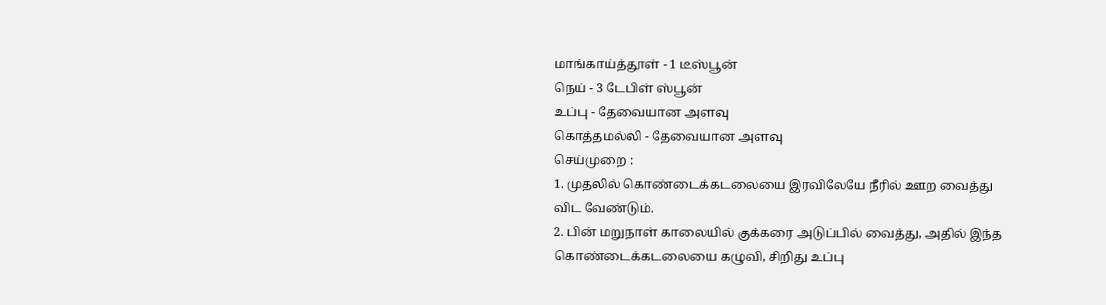மாங்காய்த்தூள் - 1 டீஸ்பூன்
நெய் - 3 டேபிள் ஸ்பூன்
உப்பு - தேவையான அளவு
கொத்தமல்லி - தேவையான அளவு
செய்முறை :
1. முதலில் கொண்டைக்கடலையை இரவிலேயே நீரில் ஊற வைத்து விட வேண்டும்.
2. பின் மறுநாள் காலையில் குக்கரை அடுப்பில் வைத்து, அதில் இந்த கொண்டைக்கடலையை கழுவி, சிறிது உப்பு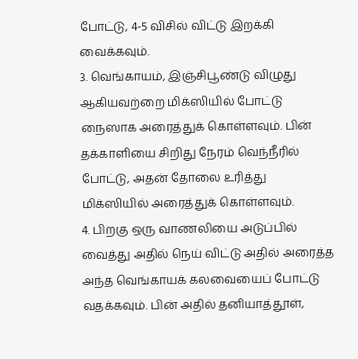போட்டு, 4-5 விசில் விட்டு இறக்கி வைக்கவும்.
3. வெங்காயம், இஞ்சிபூண்டு விழுது ஆகியவற்றை மிக்ஸியில் போட்டு நைஸாக அரைத்துக் கொள்ளவும். பின் தக்காளியை சிறிது நேரம் வெந்நீரில் போட்டு, அதன் தோலை உரித்து மிக்ஸியில் அரைத்துக் கொள்ளவும்.
4. பிறகு ஒரு வாணலியை அடுப்பில் வைத்து அதில் நெய் விட்டு அதில் அரைத்த அந்த வெங்காயக் கலவையைப் போட்டு வதக்கவும். பின் அதில் தனியாத்தூள்,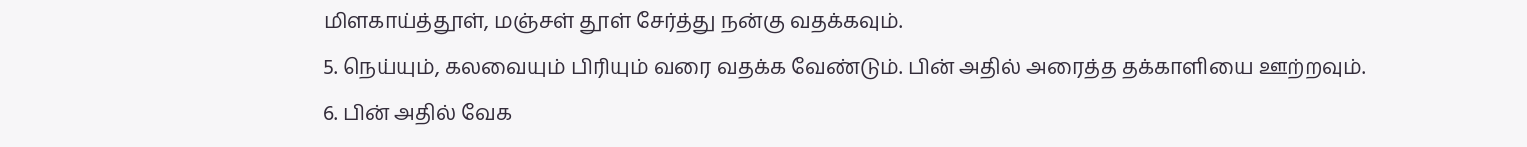மிளகாய்த்தூள், மஞ்சள் தூள் சேர்த்து நன்கு வதக்கவும்.
5. நெய்யும், கலவையும் பிரியும் வரை வதக்க வேண்டும். பின் அதில் அரைத்த தக்காளியை ஊற்றவும்.
6. பின் அதில் வேக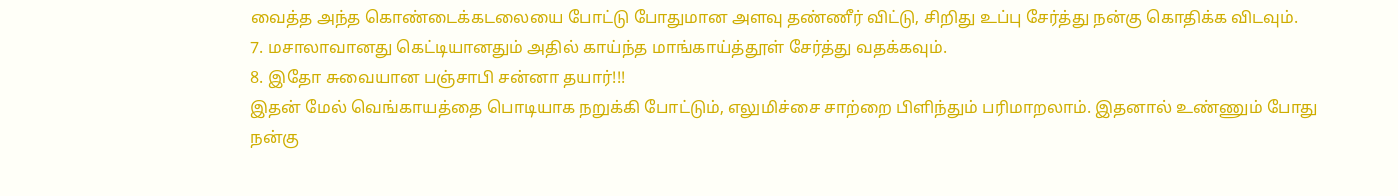வைத்த அந்த கொண்டைக்கடலையை போட்டு போதுமான அளவு தண்ணீர் விட்டு, சிறிது உப்பு சேர்த்து நன்கு கொதிக்க விடவும்.
7. மசாலாவானது கெட்டியானதும் அதில் காய்ந்த மாங்காய்த்தூள் சேர்த்து வதக்கவும்.
8. இதோ சுவையான பஞ்சாபி சன்னா தயார்!!!
இதன் மேல் வெங்காயத்தை பொடியாக நறுக்கி போட்டும், எலுமிச்சை சாற்றை பிளிந்தும் பரிமாறலாம். இதனால் உண்ணும் போது நன்கு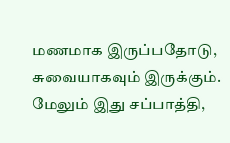மணமாக இருப்பதோடு, சுவையாகவும் இருக்கும். மேலும் இது சப்பாத்தி,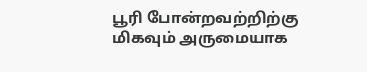பூரி போன்றவற்றிற்கு மிகவும் அருமையாக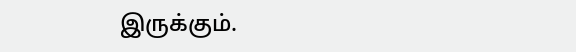இருக்கும்.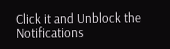Click it and Unblock the Notifications